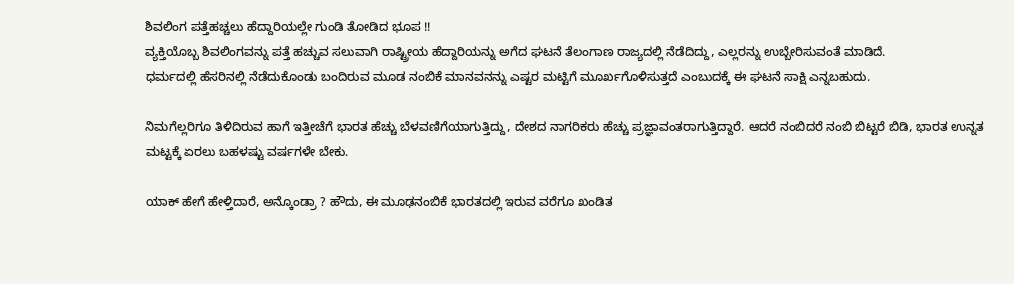ಶಿವಲಿಂಗ ಪತ್ತೆಹಚ್ಚಲು ಹೆದ್ದಾರಿಯಲ್ಲೇ ಗುಂಡಿ ತೋಡಿದ ಭೂಪ !!
ವ್ಯಕ್ತಿಯೊಬ್ಬ ಶಿವಲಿಂಗವನ್ನು ಪತ್ತೆ ಹಚ್ಚುವ ಸಲುವಾಗಿ ರಾಷ್ಟ್ರೀಯ ಹೆದ್ದಾರಿಯನ್ನು ಅಗೆದ ಘಟನೆ ತೆಲಂಗಾಣ ರಾಜ್ಯದಲ್ಲಿ ನೆಡೆದಿದ್ದು, ಎಲ್ಲರನ್ನು ಉಬ್ಬೇರಿಸುವಂತೆ ಮಾಡಿದೆ.
ಧರ್ಮದಲ್ಲಿ ಹೆಸರಿನಲ್ಲಿ ನೆಡೆದುಕೊಂಡು ಬಂದಿರುವ ಮೂಡ ನಂಬಿಕೆ ಮಾನವನನ್ನು ಎಷ್ಟರ ಮಟ್ಟಿಗೆ ಮೂರ್ಖಗೊಳಿಸುತ್ತದೆ ಎಂಬುದಕ್ಕೆ ಈ ಘಟನೆ ಸಾಕ್ಷಿ ಎನ್ನಬಹುದು.

ನಿಮಗೆಲ್ಲರಿಗೂ ತಿಳಿದಿರುವ ಹಾಗೆ ಇತ್ತೀಚೆಗೆ ಭಾರತ ಹೆಚ್ಚು ಬೆಳವಣಿಗೆಯಾಗುತ್ತಿದ್ದು, ದೇಶದ ನಾಗರಿಕರು ಹೆಚ್ಚು ಪ್ರಜ್ಞಾವಂತರಾಗುತ್ತಿದ್ದಾರೆ. ಆದರೆ ನಂಬಿದರೆ ನಂಬಿ ಬಿಟ್ಟರೆ ಬಿಡಿ, ಭಾರತ ಉನ್ನತ ಮಟ್ಟಕ್ಕೆ ಏರಲು ಬಹಳಷ್ಟು ವರ್ಷಗಳೇ ಬೇಕು.

ಯಾಕ್ ಹೇಗೆ ಹೇಳ್ತಿದಾರೆ, ಅನ್ಕೊಂಡ್ರಾ ? ಹೌದು, ಈ ಮೂಢನಂಬಿಕೆ ಭಾರತದಲ್ಲಿ ಇರುವ ವರೆಗೂ ಖಂಡಿತ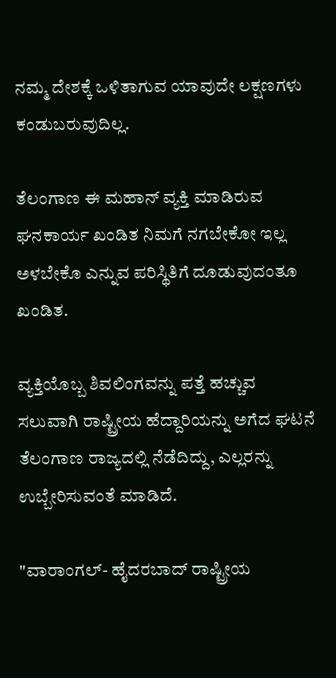ನಮ್ಮ ದೇಶಕ್ಕೆ ಒಳಿತಾಗುವ ಯಾವುದೇ ಲಕ್ಷಣಗಳು ಕಂಡುಬರುವುದಿಲ್ಲ.

ತೆಲಂಗಾಣ ಈ ಮಹಾನ್ ವ್ಯಕ್ತಿ ಮಾಡಿರುವ ಘನಕಾರ್ಯ ಖಂಡಿತ ನಿಮಗೆ ನಗಬೇಕೋ ಇಲ್ಲ ಅಳಬೇಕೊ ಎನ್ನುವ ಪರಿಸ್ಥಿತಿಗೆ ದೂಡುವುದಂತೂ ಖಂಡಿತ.

ವ್ಯಕ್ತಿಯೊಬ್ಬ ಶಿವಲಿಂಗವನ್ನು ಪತ್ತೆ ಹಚ್ಚುವ ಸಲುವಾಗಿ ರಾಷ್ಟ್ರೀಯ ಹೆದ್ದಾರಿಯನ್ನು ಅಗೆದ ಘಟನೆ ತೆಲಂಗಾಣ ರಾಜ್ಯದಲ್ಲಿ ನೆಡೆದಿದ್ದು, ಎಲ್ಲರನ್ನು ಉಬ್ಬೇರಿಸುವಂತೆ ಮಾಡಿದೆ.

"ವಾರಾಂಗಲ್- ಹೈದರಬಾದ್ ರಾಷ್ಟ್ರೀಯ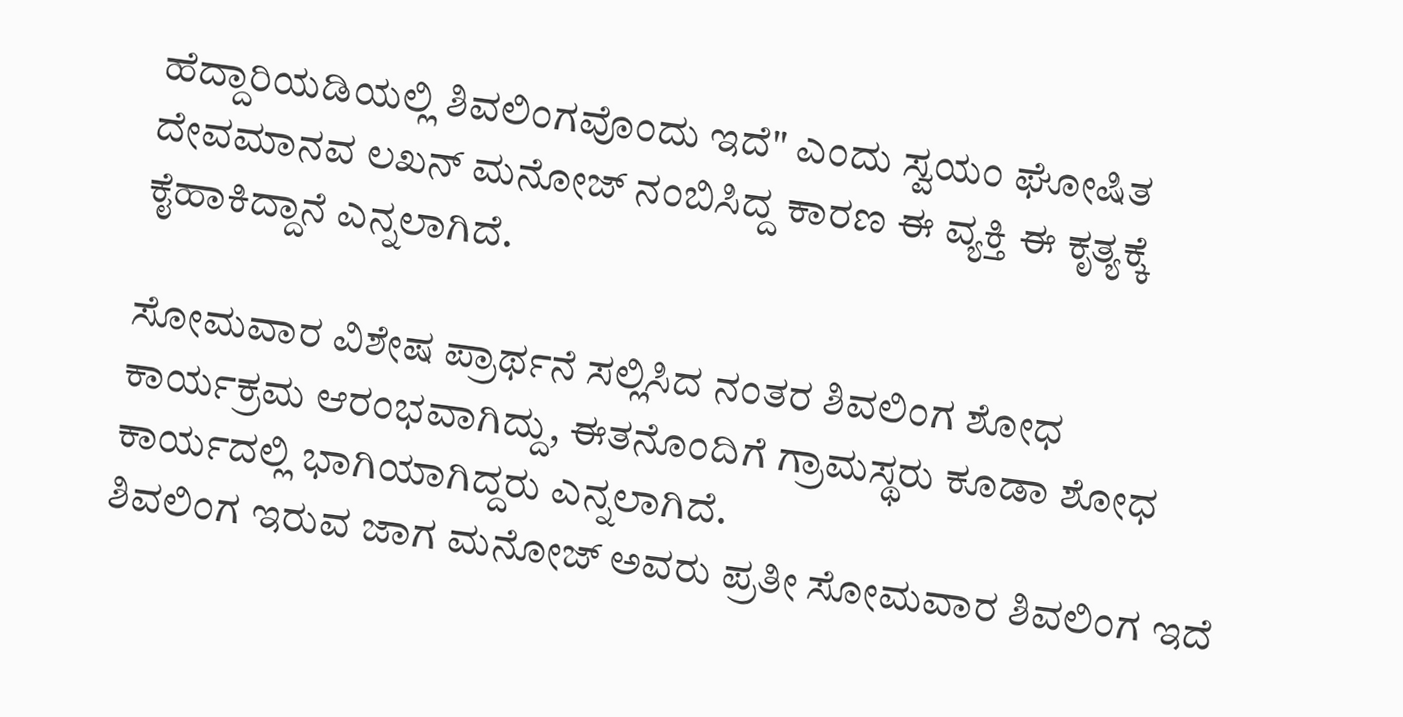ಹೆದ್ದಾರಿಯಡಿಯಲ್ಲಿ ಶಿವಲಿಂಗವೊಂದು ಇದೆ" ಎಂದು ಸ್ವಯಂ ಘೋಷಿತ ದೇವಮಾನವ ಲಖನ್ ಮನೋಜ್ ನಂಬಿಸಿದ್ದ ಕಾರಣ ಈ ವ್ಯಕ್ತಿ ಈ ಕೃತ್ಯಕ್ಕೆ ಕೈಹಾಕಿದ್ದಾನೆ ಎನ್ನಲಾಗಿದೆ.

ಸೋಮವಾರ ವಿಶೇಷ ಪ್ರಾರ್ಥನೆ ಸಲ್ಲಿಸಿದ ನಂತರ ಶಿವಲಿಂಗ ಶೋಧ ಕಾರ್ಯಕ್ರಮ ಆರಂಭವಾಗಿದ್ದು, ಈತನೊಂದಿಗೆ ಗ್ರಾಮಸ್ಥರು ಕೂಡಾ ಶೋಧ ಕಾರ್ಯದಲ್ಲಿ ಭಾಗಿಯಾಗಿದ್ದರು ಎನ್ನಲಾಗಿದೆ.
ಶಿವಲಿಂಗ ಇರುವ ಜಾಗ ಮನೋಜ್ ಅವರು ಪ್ರತೀ ಸೋಮವಾರ ಶಿವಲಿಂಗ ಇದೆ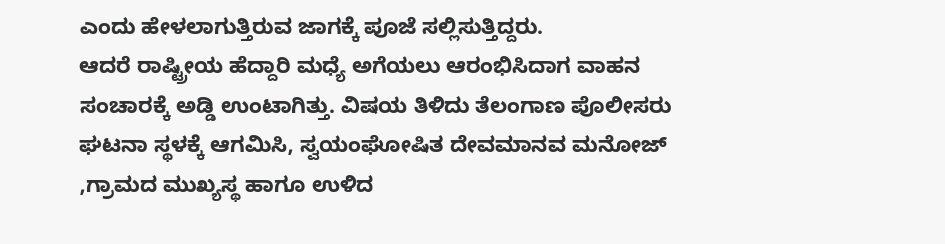ಎಂದು ಹೇಳಲಾಗುತ್ತಿರುವ ಜಾಗಕ್ಕೆ ಪೂಜೆ ಸಲ್ಲಿಸುತ್ತಿದ್ದರು.
ಆದರೆ ರಾಷ್ಟ್ರೀಯ ಹೆದ್ದಾರಿ ಮಧ್ಯೆ ಅಗೆಯಲು ಆರಂಭಿಸಿದಾಗ ವಾಹನ ಸಂಚಾರಕ್ಕೆ ಅಡ್ಡಿ ಉಂಟಾಗಿತ್ತು. ವಿಷಯ ತಿಳಿದು ತೆಲಂಗಾಣ ಪೊಲೀಸರು ಘಟನಾ ಸ್ಥಳಕ್ಕೆ ಆಗಮಿಸಿ, ಸ್ವಯಂಘೋಷಿತ ದೇವಮಾನವ ಮನೋಜ್ ,ಗ್ರಾಮದ ಮುಖ್ಯಸ್ಥ ಹಾಗೂ ಉಳಿದ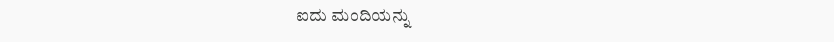ಐದು ಮಂದಿಯನ್ನು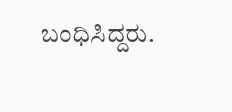ಬಂಧಿಸಿದ್ದರು.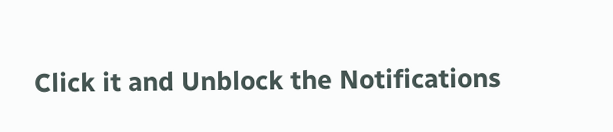Click it and Unblock the Notifications